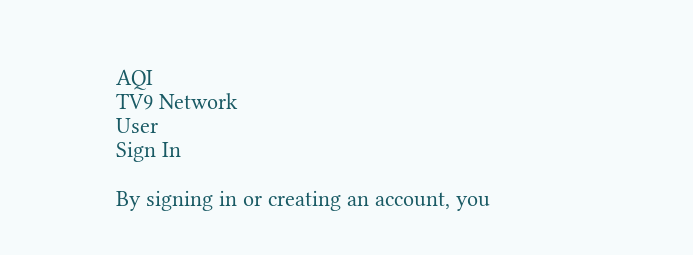AQI
TV9 Network
User
Sign In

By signing in or creating an account, you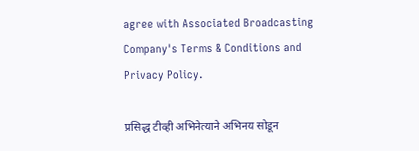agree with Associated Broadcasting Company's Terms & Conditions and Privacy Policy.

प्रसिद्ध टीव्ही अभिनेत्याने अभिनय सोडून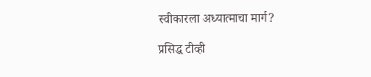स्वीकारला अध्यात्माचा मार्ग?

प्रसिद्ध टीव्ही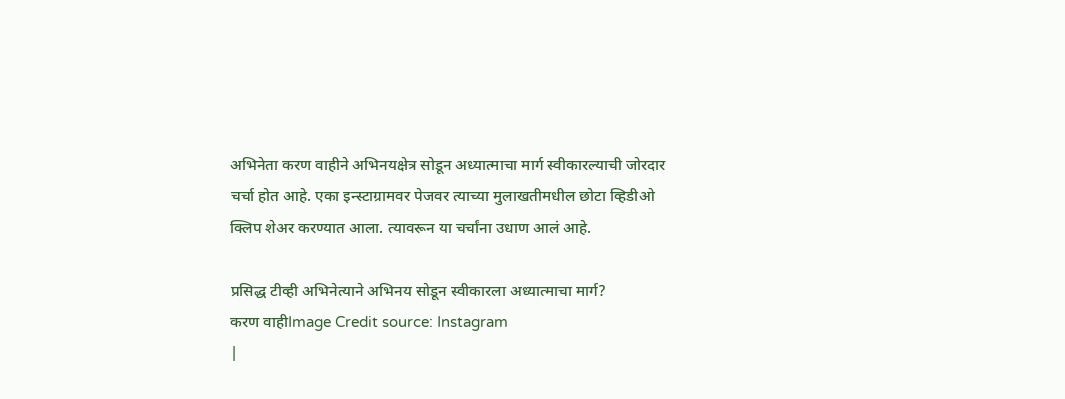अभिनेता करण वाहीने अभिनयक्षेत्र सोडून अध्यात्माचा मार्ग स्वीकारल्याची जोरदार चर्चा होत आहे. एका इन्स्टाग्रामवर पेजवर त्याच्या मुलाखतीमधील छोटा व्हिडीओ क्लिप शेअर करण्यात आला. त्यावरून या चर्चांना उधाण आलं आहे.

प्रसिद्ध टीव्ही अभिनेत्याने अभिनय सोडून स्वीकारला अध्यात्माचा मार्ग?
करण वाहीImage Credit source: Instagram
|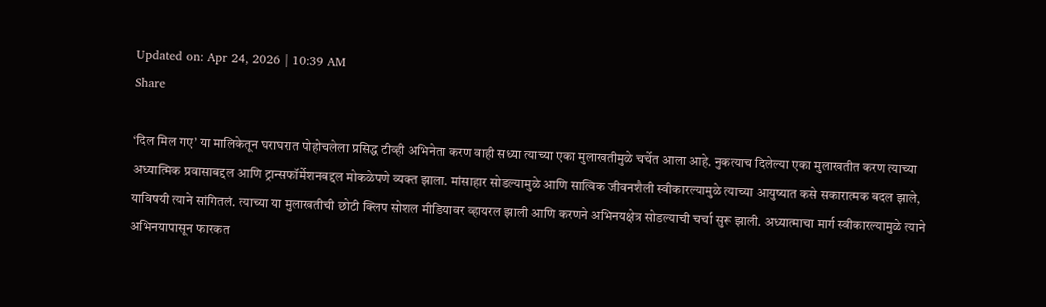Updated on: Apr 24, 2026 | 10:39 AM
Share

‘दिल मिल गए’ या मालिकेतून घराघरात पोहोचलेला प्रसिद्ध टीव्ही अभिनेता करण वाही सध्या त्याच्या एका मुलाखतीमुळे चर्चेत आला आहे. नुकत्याच दिलेल्या एका मुलाखतीत करण त्याच्या अध्यात्मिक प्रवासाबद्दल आणि ट्रान्सफॉर्मेशनबद्दल मोकळेपणे व्यक्त झाला. मांसाहार सोडल्यामुळे आणि सात्विक जीवनशैली स्वीकारल्यामुळे त्याच्या आयुष्यात कसे सकारात्मक बदल झाले, याविषयी त्याने सांगितलं. त्याच्या या मुलाखतीची छोटी क्लिप सोशल मीडियावर व्हायरल झाली आणि करणने अभिनयक्षेत्र सोडल्याची चर्चा सुरू झाली. अध्यात्माचा मार्ग स्वीकारल्यामुळे त्याने अभिनयापासून फारकत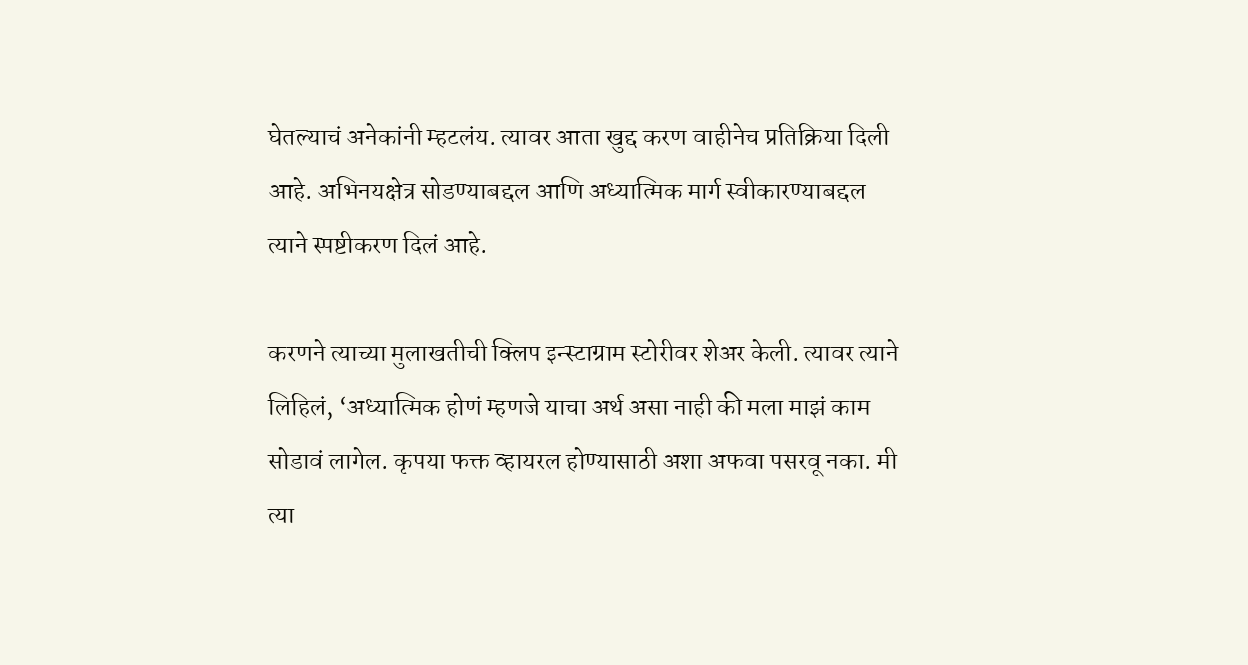घेतल्याचं अनेकांनी म्हटलंय. त्यावर आता खुद्द करण वाहीनेच प्रतिक्रिया दिली आहे. अभिनयक्षेत्र सोडण्याबद्दल आणि अध्यात्मिक मार्ग स्वीकारण्याबद्दल त्याने स्पष्टीकरण दिलं आहे.

करणने त्याच्या मुलाखतीची क्लिप इन्स्टाग्राम स्टोरीवर शेअर केली. त्यावर त्याने लिहिलं, ‘अध्यात्मिक होणं म्हणजे याचा अर्थ असा नाही की मला माझं काम सोडावं लागेल. कृपया फक्त व्हायरल होण्यासाठी अशा अफवा पसरवू नका. मी त्या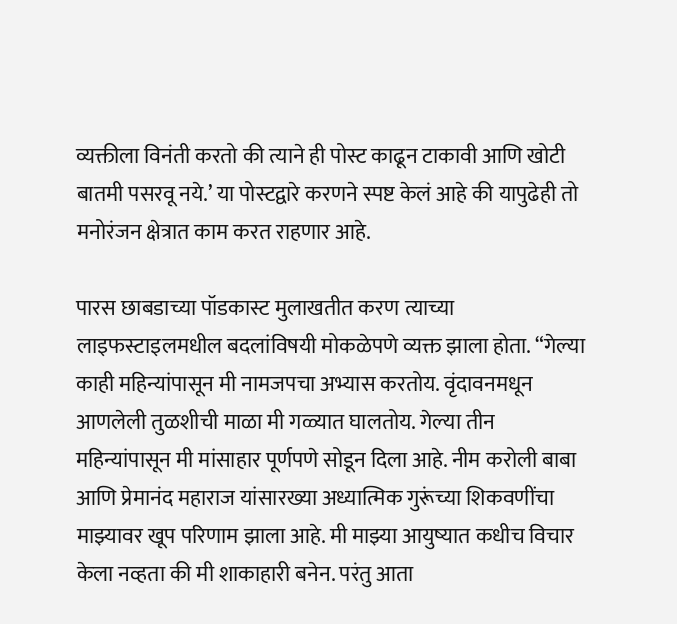व्यक्तीला विनंती करतो की त्याने ही पोस्ट काढून टाकावी आणि खोटी बातमी पसरवू नये.’ या पोस्टद्वारे करणने स्पष्ट केलं आहे की यापुढेही तो मनोरंजन क्षेत्रात काम करत राहणार आहे.

पारस छाबडाच्या पॉडकास्ट मुलाखतीत करण त्याच्या लाइफस्टाइलमधील बदलांविषयी मोकळेपणे व्यक्त झाला होता. “गेल्या काही महिन्यांपासून मी नामजपचा अभ्यास करतोय. वृंदावनमधून आणलेली तुळशीची माळा मी गळ्यात घालतोय. गेल्या तीन महिन्यांपासून मी मांसाहार पूर्णपणे सोडून दिला आहे. नीम करोली बाबा आणि प्रेमानंद महाराज यांसारख्या अध्यात्मिक गुरूंच्या शिकवणींचा माझ्यावर खूप परिणाम झाला आहे. मी माझ्या आयुष्यात कधीच विचार केला नव्हता की मी शाकाहारी बनेन. परंतु आता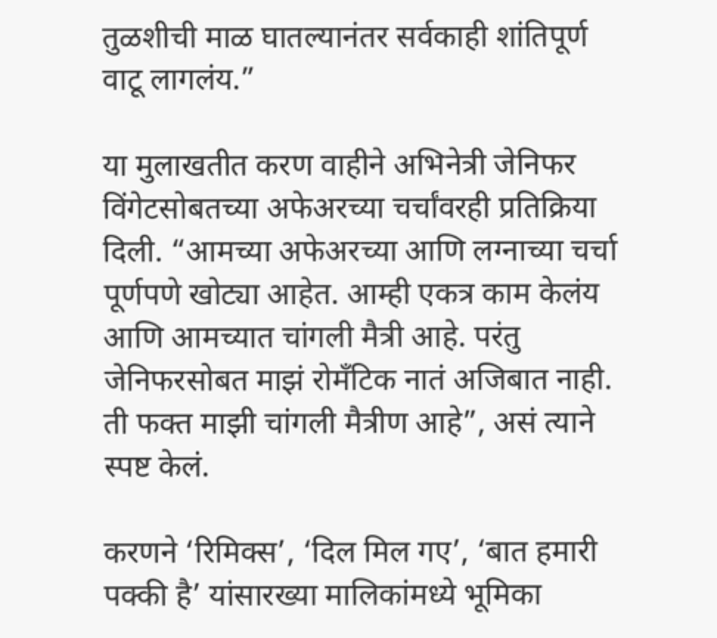तुळशीची माळ घातल्यानंतर सर्वकाही शांतिपूर्ण वाटू लागलंय.”

या मुलाखतीत करण वाहीने अभिनेत्री जेनिफर विंगेटसोबतच्या अफेअरच्या चर्चांवरही प्रतिक्रिया दिली. “आमच्या अफेअरच्या आणि लग्नाच्या चर्चा पूर्णपणे खोट्या आहेत. आम्ही एकत्र काम केलंय आणि आमच्यात चांगली मैत्री आहे. परंतु जेनिफरसोबत माझं रोमँटिक नातं अजिबात नाही. ती फक्त माझी चांगली मैत्रीण आहे”, असं त्याने स्पष्ट केलं.

करणने ‘रिमिक्स’, ‘दिल मिल गए’, ‘बात हमारी पक्की है’ यांसारख्या मालिकांमध्ये भूमिका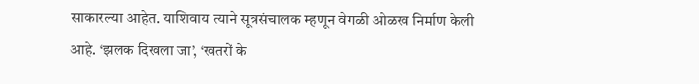साकारल्या आहेत. याशिवाय त्याने सूत्रसंचालक म्हणून वेगळी ओळख निर्माण केली आहे. ‘झलक दिखला जा’, ‘खतरों के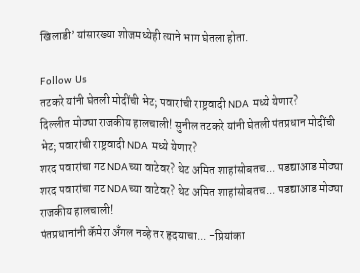खिलाडी’ यांसारख्या शोजमध्येही त्याने भाग घेतला होता.

Follow Us
तटकरे यांनी घेतली मोदींची भेट; पवारांची राष्ट्रवादी NDA मध्ये येणार?
दिल्लीत मोठ्या राजकीय हालचाली! सुनील तटकरे यांनी घेतली पंतप्रधान मोदींची भेट; पवारांची राष्ट्रवादी NDA मध्ये येणार?
शरद पवारांचा गट NDAच्या वाटेवर? थेट अमित शाहांसोबतच... पडद्याआड मोठ्या
शरद पवारांचा गट NDAच्या वाटेवर? थेट अमित शाहांसोबतच... पडद्याआड मोठ्या राजकीय हालचाली!
पंतप्रधानांनी कॅमेरा अँगल नव्हे तर हृदयाचा... -प्रियांका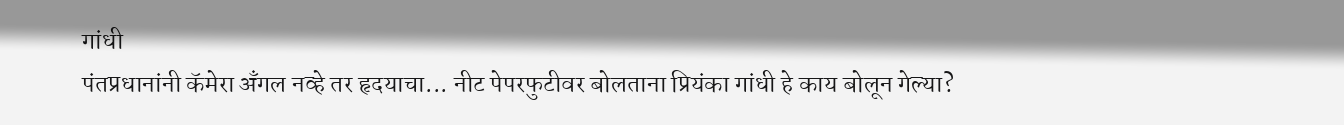गांधी
पंतप्रधानांनी कॅमेरा अँगल नव्हे तर हृदयाचा... नीट पेपरफुटीवर बोलताना प्रियंका गांधी हे काय बोलून गेल्या?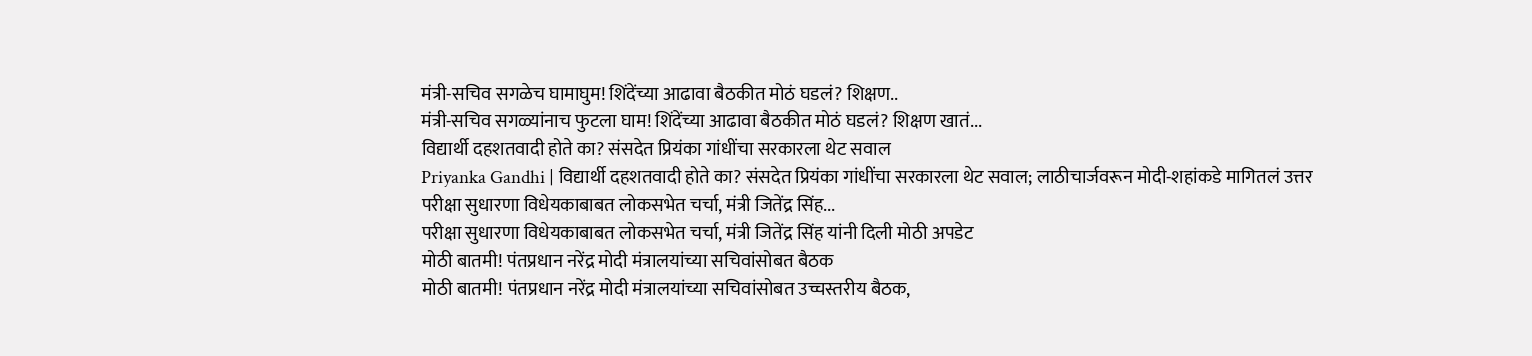मंत्री-सचिव सगळेच घामाघुम! शिंदेंच्या आढावा बैठकीत मोठं घडलं? शिक्षण..
मंत्री-सचिव सगळ्यांनाच फुटला घाम! शिंदेंच्या आढावा बैठकीत मोठं घडलं? शिक्षण खातं...
विद्यार्थी दहशतवादी होते का? संसदेत प्रियंका गांधींचा सरकारला थेट सवाल
Priyanka Gandhi | विद्यार्थी दहशतवादी होते का? संसदेत प्रियंका गांधींचा सरकारला थेट सवाल; लाठीचार्जवरून मोदी-शहांकडे मागितलं उत्तर
परीक्षा सुधारणा विधेयकाबाबत लोकसभेत चर्चा, मंत्री जितेंद्र सिंह...
परीक्षा सुधारणा विधेयकाबाबत लोकसभेत चर्चा, मंत्री जितेंद्र सिंह यांनी दिली मोठी अपडेट
मोठी बातमी! पंतप्रधान नरेंद्र मोदी मंत्रालयांच्या सचिवांसोबत बैठक
मोठी बातमी! पंतप्रधान नरेंद्र मोदी मंत्रालयांच्या सचिवांसोबत उच्चस्तरीय बैठक,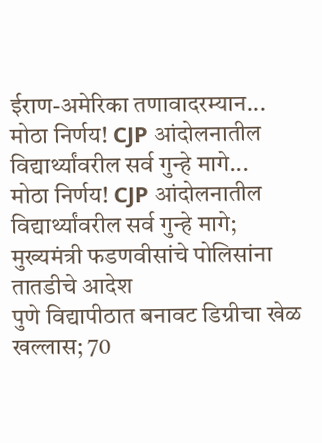ईराण-अमेरिका तणावादरम्यान...
मोठा निर्णय! CJP आंदोलनातील विद्यार्थ्यांवरील सर्व गुन्हे मागे...
मोठा निर्णय! CJP आंदोलनातील विद्यार्थ्यांवरील सर्व गुन्हे मागे; मुख्यमंत्री फडणवीसांचे पोलिसांना तातडीचे आदेश
पुणे विद्यापीठात बनावट डिग्रीचा खेळ खल्लास; 70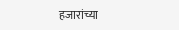हजारांच्या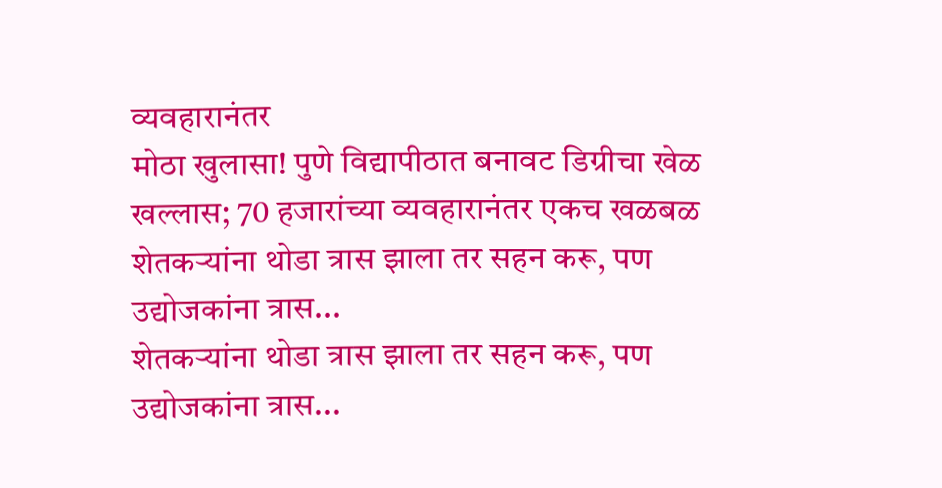व्यवहारानंतर
मोठा खुलासा! पुणे विद्यापीठात बनावट डिग्रीचा खेळ खल्लास; 70 हजारांच्या व्यवहारानंतर एकच खळबळ
शेतकऱ्यांना थोडा त्रास झाला तर सहन करू, पण उद्योजकांना त्रास...
शेतकऱ्यांना थोडा त्रास झाला तर सहन करू, पण उद्योजकांना त्रास...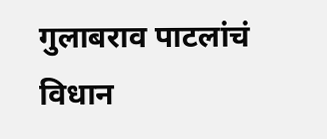गुलाबराव पाटलांचं विधान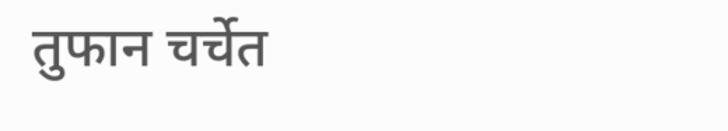तुफान चर्चेत